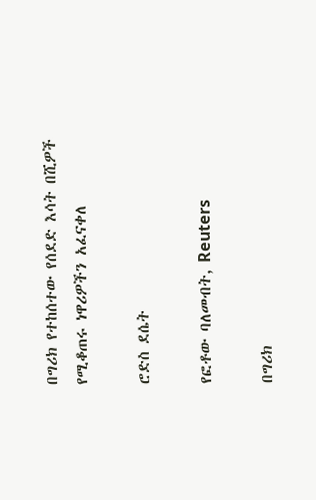በግሪክ የተከሰተው የሰደድ እሳት በሺዎች የሚቆጠሩ ነዋሪዎችን አፈናቀለ

ሮድስ ደሴት

የፎቶው ባለመብት, Reuters

በግሪክ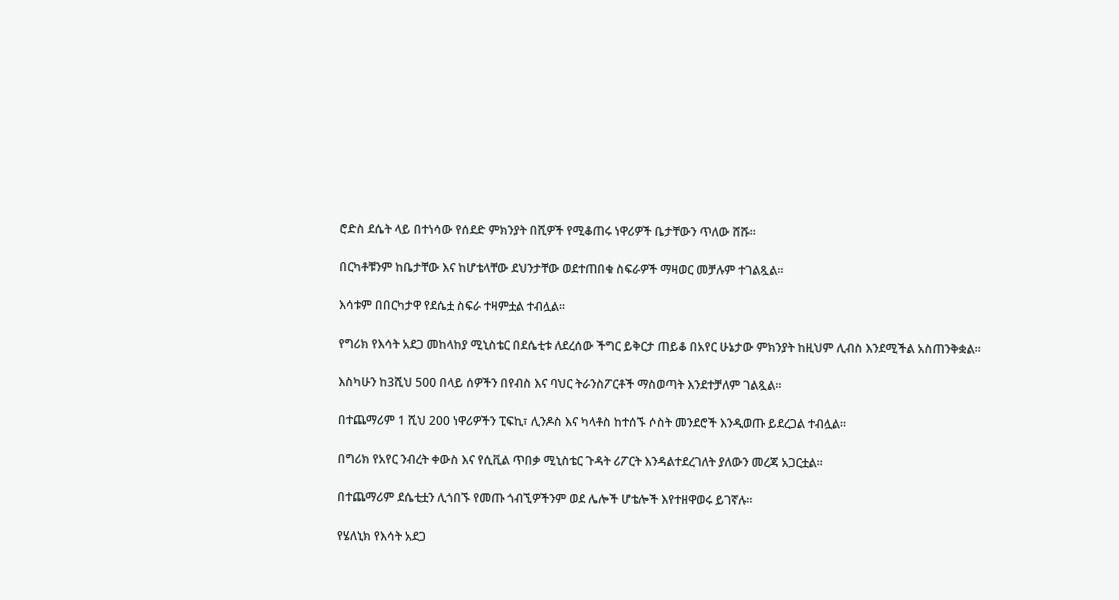ሮድስ ደሴት ላይ በተነሳው የሰደድ ምክንያት በሺዎች የሚቆጠሩ ነዋሪዎች ቤታቸውን ጥለው ሸሹ።

በርካቶቹንም ከቤታቸው እና ከሆቴላቸው ደህንታቸው ወደተጠበቁ ስፍራዎች ማዛወር መቻሉም ተገልጿል።

እሳቱም በበርካታዋ የደሴቷ ስፍራ ተዛምቷል ተብሏል።

የግሪክ የእሳት አደጋ መከላከያ ሚኒስቴር በደሴቲቱ ለደረሰው ችግር ይቅርታ ጠይቆ በአየር ሁኔታው ምክንያት ከዚህም ሊብስ እንደሚችል አስጠንቅቋል።

እስካሁን ከ3ሺህ 500 በላይ ሰዎችን በየብስ እና ባህር ትራንስፖርቶች ማስወጣት እንደተቻለም ገልጿል።

በተጨማሪም 1 ሺህ 200 ነዋሪዎችን ፒፍኪ፣ ሊንዶስ እና ካላቶስ ከተሰኙ ሶስት መንደሮች እንዲወጡ ይደረጋል ተብሏል።

በግሪክ የአየር ንብረት ቀውስ እና የሲቪል ጥበቃ ሚኒስቴር ጉዳት ሪፖርት እንዳልተደረገለት ያለውን መረጃ አጋርቷል።

በተጨማሪም ደሴቲቷን ሊጎበኙ የመጡ ጎብኚዎችንም ወደ ሌሎች ሆቴሎች እየተዘዋወሩ ይገኛሉ።

የሄለኒክ የእሳት አደጋ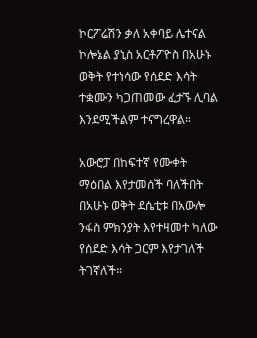ኮርፖሬሽን ቃለ አቀባይ ሌተናል ኮሎኔል ያኒስ አርቶፖዮስ በአሁኑ ወቅት የተነሳው የሰደድ እሳት ተቋሙን ካጋጠመው ፈታኙ ሊባል እንደሚችልም ተናግረዋል።

አውሮፓ በከፍተኛ የሙቀት ማዕበል እየታመሰች ባለችበት በአሁኑ ወቅት ደሴቲቱ በአውሎ ንፋስ ምክንያት እየተዛመተ ካለው የሰደድ እሳት ጋርም እየታገለች ትገኛለች።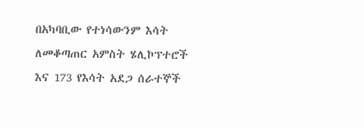በአካባቢው የተነሳውንም እሳት ለመቆጣጠር አምስት ሄሊኮፕተሮች እና 173 የእሳት አደጋ ሰራተኞች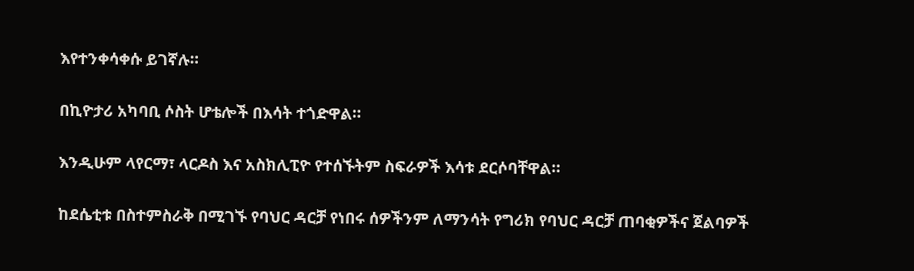እየተንቀሳቀሱ ይገኛሉ።

በኪዮታሪ አካባቢ ሶስት ሆቴሎች በእሳት ተጎድዋል።

እንዲሁም ላየርማ፣ ላርዶስ እና አስክሊፒዮ የተሰኙትም ስፍራዎች እሳቱ ደርሶባቸዋል።

ከደሴቲቱ በስተምስራቅ በሚገኙ የባህር ዳርቻ የነበሩ ሰዎችንም ለማንሳት የግሪክ የባህር ዳርቻ ጠባቂዎችና ጀልባዎች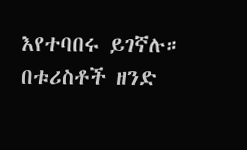እየተባበሩ ይገኛሉ። በቱሪስቶች ዘንድ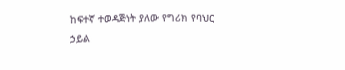ከፍተኛ ተወዳጅነት ያለው የግሪክ የባህር ኃይል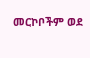መርኮቦችም ወደ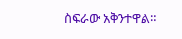ስፍራው አቅንተዋል።